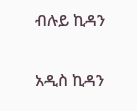ብሉይ ኪዳን

አዲስ ኪዳን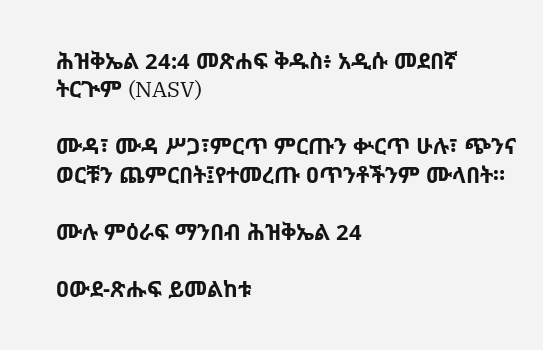ሕዝቅኤል 24:4 መጽሐፍ ቅዱስ፥ አዲሱ መደበኛ ትርጒም (NASV)

ሙዳ፣ ሙዳ ሥጋ፣ምርጥ ምርጡን ቍርጥ ሁሉ፣ ጭንና ወርቹን ጨምርበት፤የተመረጡ ዐጥንቶችንም ሙላበት።

ሙሉ ምዕራፍ ማንበብ ሕዝቅኤል 24

ዐውደ-ጽሑፍ ይመልከቱ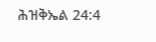ሕዝቅኤል 24:4